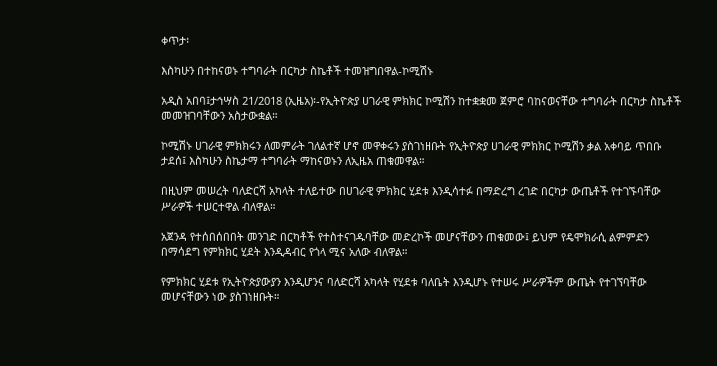ቀጥታ፡

እስካሁን በተከናወኑ ተግባራት በርካታ ስኬቶች ተመዝግበዋል-ኮሚሽኑ

አዲስ አበባ፤ታኅሣስ 21/2018 (ኢዜአ)፡-የኢትዮጵያ ሀገራዊ ምክክር ኮሚሽን ከተቋቋመ ጀምሮ ባከናወናቸው ተግባራት በርካታ ስኬቶች መመዝገባቸውን አስታውቋል።

ኮሚሽኑ ሀገራዊ ምክክሩን ለመምራት ገለልተኛ ሆኖ መዋቀሩን ያስገነዘቡት የኢትዮጵያ ሀገራዊ ምክክር ኮሚሽን ቃል አቀባይ ጥበቡ ታደሰ፤ እስካሁን ስኬታማ ተግባራት ማከናወኑን ለኢዜአ ጠቁመዋል።

በዚህም መሠረት ባለድርሻ አካላት ተለይተው በሀገራዊ ምክክር ሂደቱ እንዲሳተፉ በማድረግ ረገድ በርካታ ውጤቶች የተገኙባቸው ሥራዎች ተሠርተዋል ብለዋል።

አጀንዳ የተሰበሰበበት መንገድ በርካቶች የተስተናገዱባቸው መድረኮች መሆናቸውን ጠቁመው፤ ይህም የዴሞክራሲ ልምምድን በማሳደግ የምክክር ሂደት እንዲዳብር የጎላ ሚና አለው ብለዋል።

የምክክር ሂደቱ የኢትዮጵያውያን እንዲሆንና ባለድርሻ አካላት የሂደቱ ባለቤት እንዲሆኑ የተሠሩ ሥራዎችም ውጤት የተገኘባቸው መሆናቸውን ነው ያስገነዘቡት።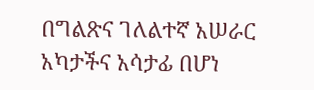በግልጽና ገለልተኛ አሠራር አካታችና አሳታፊ በሆነ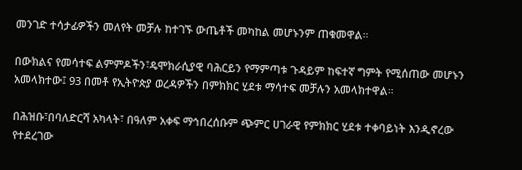መንገድ ተሳታፊዎችን መለየት መቻሉ ከተገኙ ውጤቶች መካከል መሆኑንም ጠቁመዋል።

በውክልና የመሳተፍ ልምምዶችን፣ዴሞክራሲያዊ ባሕርይን የማምጣቱ ጉዳይም ከፍተኛ ግምት የሚሰጠው መሆኑን አመላክተው፤ 93 በመቶ የኢትዮጵያ ወረዳዎችን በምክክር ሂደቱ ማሳተፍ መቻሉን አመላክተዋል።

በሕዝቡ፣በባለድርሻ አካላት፣ በዓለም አቀፍ ማኅበረሰቡም ጭምር ሀገራዊ የምክክር ሂደቱ ተቀባይነት እንዲኖረው የተደረገው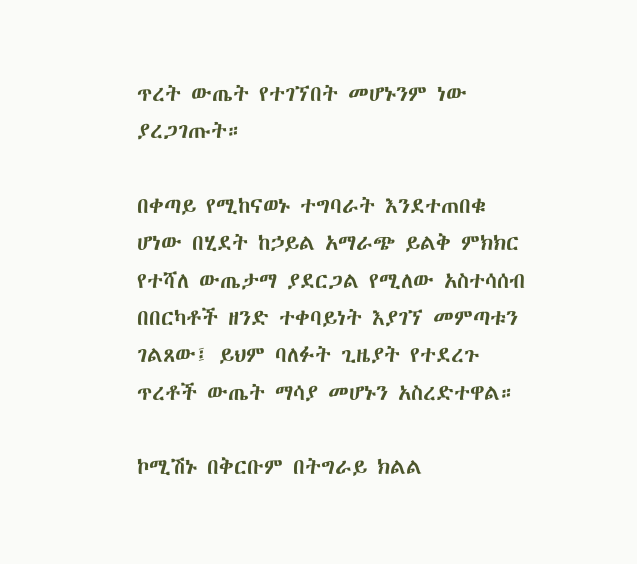ጥረት ውጤት የተገኘበት መሆኑንም ነው ያረጋገጡት።

በቀጣይ የሚከናወኑ ተግባራት እንደተጠበቁ ሆነው በሂደት ከኃይል አማራጭ ይልቅ ምክክር የተሻለ ውጤታማ ያደርጋል የሚለው አስተሳሰብ በበርካቶች ዘንድ ተቀባይነት እያገኘ መምጣቱን ገልጸው፤ ይህም ባለፉት ጊዜያት የተደረጉ ጥረቶች ውጤት ማሳያ መሆኑን አስረድተዋል።

ኮሚሽኑ በቅርቡም በትግራይ ክልል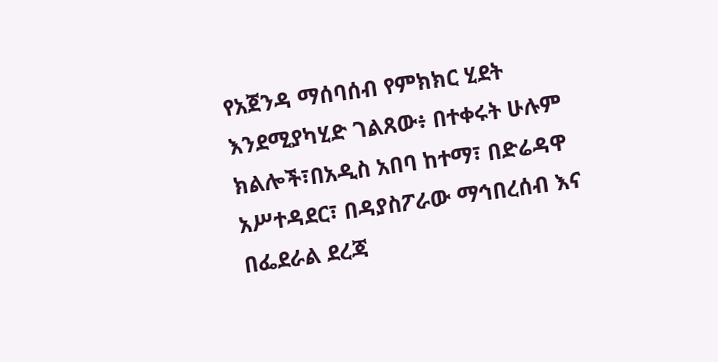የአጀንዳ ማሰባሰብ የምክክር ሂደት እንደሚያካሂድ ገልጸው፥ በተቀሩት ሁሉም ክልሎች፣በአዲስ አበባ ከተማ፣ በድሬዳዋ አሥተዳደር፣ በዳያስፖራው ማኅበረሰብ እና በፌደራል ደረጃ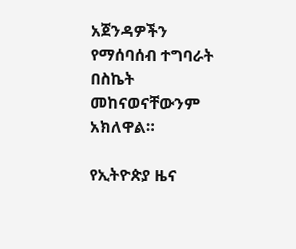አጀንዳዎችን የማሰባሰብ ተግባራት በስኬት መከናወናቸውንም አክለዋል።

የኢትዮጵያ ዜና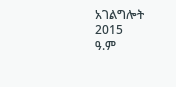አገልግሎት
2015
ዓ.ም